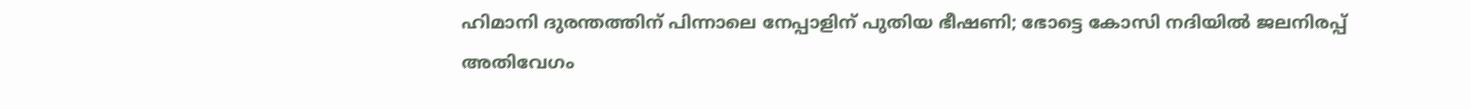ഹിമാനി ദുരന്തത്തിന് പിന്നാലെ നേപ്പാളിന് പുതിയ ഭീഷണി; ഭോട്ടെ കോസി നദിയിൽ ജലനിരപ്പ് അതിവേഗം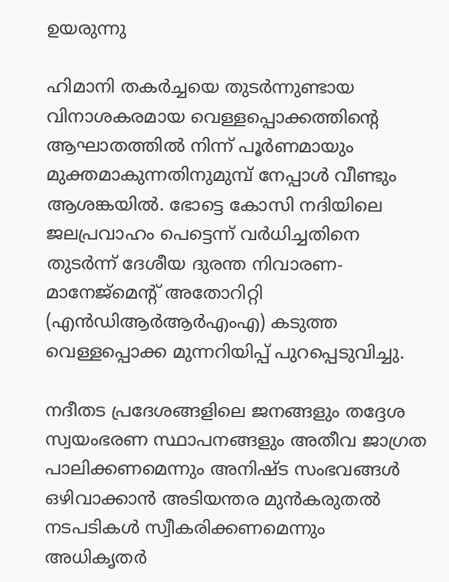ഉയരുന്നു

ഹിമാനി തകർച്ചയെ തുടർന്നുണ്ടായ വിനാശകരമായ വെള്ളപ്പൊക്കത്തിന്റെ ആഘാതത്തിൽ നിന്ന് പൂർണമായും മുക്തമാകുന്നതിനുമുമ്പ് നേപ്പാൾ വീണ്ടും ആശങ്കയിൽ. ഭോട്ടെ കോസി നദിയിലെ ജലപ്രവാഹം പെട്ടെന്ന് വർധിച്ചതിനെ തുടർന്ന് ദേശീയ ദുരന്ത നിവാരണ-മാനേജ്‌മെന്റ് അതോറിറ്റി (എൻഡിആർആർഎംഎ) കടുത്ത വെള്ളപ്പൊക്ക മുന്നറിയിപ്പ് പുറപ്പെടുവിച്ചു.

നദീതട പ്രദേശങ്ങളിലെ ജനങ്ങളും തദ്ദേശ സ്വയംഭരണ സ്ഥാപനങ്ങളും അതീവ ജാഗ്രത പാലിക്കണമെന്നും അനിഷ്ട സംഭവങ്ങൾ ഒഴിവാക്കാൻ അടിയന്തര മുൻകരുതൽ നടപടികൾ സ്വീകരിക്കണമെന്നും അധികൃതർ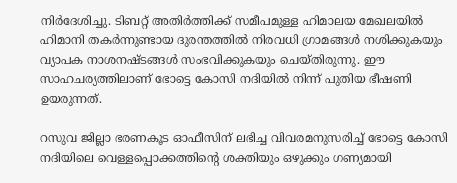നിർദേശിച്ചു. ടിബറ്റ് അതിർത്തിക്ക് സമീപമുള്ള ഹിമാലയ മേഖലയിൽ ഹിമാനി തകർന്നുണ്ടായ ദുരന്തത്തിൽ നിരവധി ഗ്രാമങ്ങൾ നശിക്കുകയും വ്യാപക നാശനഷ്ടങ്ങൾ സംഭവിക്കുകയും ചെയ്തിരുന്നു. ഈ സാഹചര്യത്തിലാണ് ഭോട്ടെ കോസി നദിയിൽ നിന്ന് പുതിയ ഭീഷണി ഉയരുന്നത്.

റസുവ ജില്ലാ ഭരണകൂട ഓഫീസിന് ലഭിച്ച വിവരമനുസരിച്ച് ഭോട്ടെ കോസി നദിയിലെ വെള്ളപ്പൊക്കത്തിന്റെ ശക്തിയും ഒഴുക്കും ഗണ്യമായി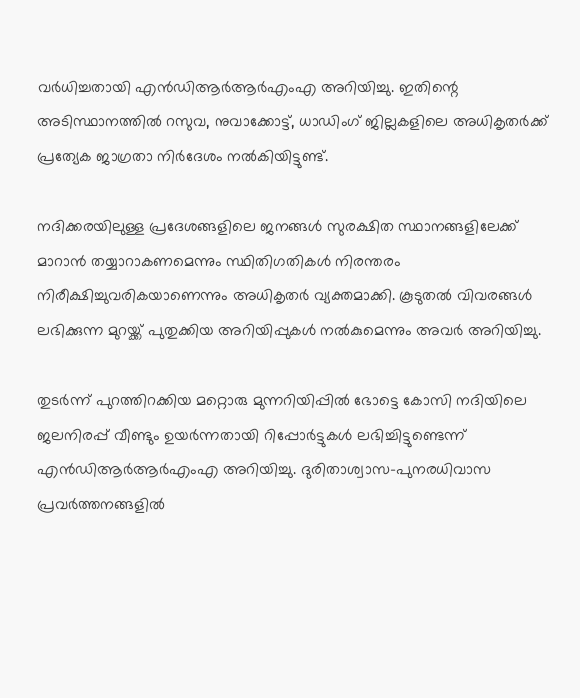വർധിച്ചതായി എൻഡിആർആർഎംഎ അറിയിച്ചു. ഇതിന്റെ അടിസ്ഥാനത്തിൽ റസുവ, നുവാക്കോട്ട്, ധാഡിംഗ് ജില്ലകളിലെ അധികൃതർക്ക് പ്രത്യേക ജാഗ്രതാ നിർദേശം നൽകിയിട്ടുണ്ട്.

നദിക്കരയിലുള്ള പ്രദേശങ്ങളിലെ ജനങ്ങൾ സുരക്ഷിത സ്ഥാനങ്ങളിലേക്ക് മാറാൻ തയ്യാറാകണമെന്നും സ്ഥിതിഗതികൾ നിരന്തരം നിരീക്ഷിച്ചുവരികയാണെന്നും അധികൃതർ വ്യക്തമാക്കി. കൂടുതൽ വിവരങ്ങൾ ലഭിക്കുന്ന മുറയ്ക്ക് പുതുക്കിയ അറിയിപ്പുകൾ നൽകുമെന്നും അവർ അറിയിച്ചു.

തുടർന്ന് പുറത്തിറക്കിയ മറ്റൊരു മുന്നറിയിപ്പിൽ ഭോട്ടെ കോസി നദിയിലെ ജലനിരപ്പ് വീണ്ടും ഉയർന്നതായി റിപ്പോർട്ടുകൾ ലഭിച്ചിട്ടുണ്ടെന്ന് എൻഡിആർആർഎംഎ അറിയിച്ചു. ദുരിതാശ്വാസ-പുനരധിവാസ പ്രവർത്തനങ്ങളിൽ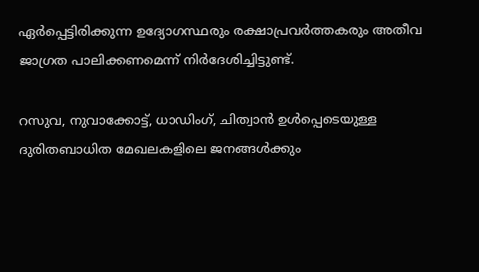ഏർപ്പെട്ടിരിക്കുന്ന ഉദ്യോഗസ്ഥരും രക്ഷാപ്രവർത്തകരും അതീവ ജാഗ്രത പാലിക്കണമെന്ന് നിർദേശിച്ചിട്ടുണ്ട്.

റസുവ, നുവാക്കോട്ട്, ധാഡിംഗ്, ചിത്വാൻ ഉൾപ്പെടെയുള്ള ദുരിതബാധിത മേഖലകളിലെ ജനങ്ങൾക്കും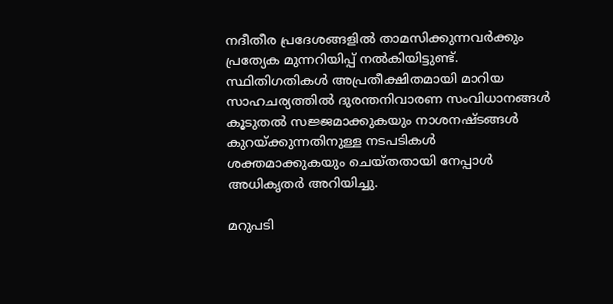നദീതീര പ്രദേശങ്ങളിൽ താമസിക്കുന്നവർക്കും പ്രത്യേക മുന്നറിയിപ്പ് നൽകിയിട്ടുണ്ട്. സ്ഥിതിഗതികൾ അപ്രതീക്ഷിതമായി മാറിയ സാഹചര്യത്തിൽ ദുരന്തനിവാരണ സംവിധാനങ്ങൾ കൂടുതൽ സജ്ജമാക്കുകയും നാശനഷ്ടങ്ങൾ കുറയ്ക്കുന്നതിനുള്ള നടപടികൾ ശക്തമാക്കുകയും ചെയ്തതായി നേപ്പാൾ അധികൃതർ അറിയിച്ചു.

മറുപടി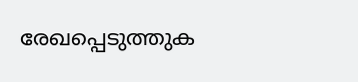രേഖപ്പെടുത്തുക